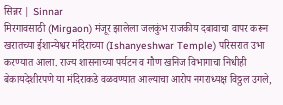सिन्नर | Sinnar
मिरगावसाठी (Mirgaon) मंजूर झालेला जलकुंभ राजकीय दबावाचा वापर करून खरातच्या ईशान्येश्वर मंदिराच्या (Ishanyeshwar Temple) परिसरात उभा करण्यात आला. राज्य शासनाच्या पर्यटन व गौण खनिज विभागाचा निधीही बेकायदेशीरपणे या मंदिराकडे वळवण्यात आल्याचा आरोप नगराध्यक्ष विठ्ठल उगले,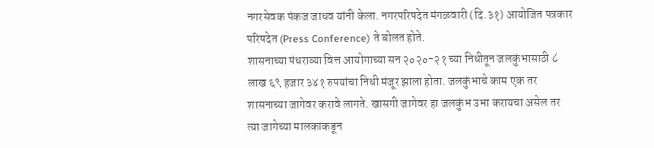नगरसेवक पंकज जाधव यांनी केला. नगरपरिषदेत मंगळवारी (दि.३१) आयोजित पत्रकार परिषदेत (Press Conference) ते बोलत होते.
शासनाच्या पंधराव्या वित्त आयोगाच्या सन २०२०-२१ च्या निधीतून जलकुंभासाठी ८ लाख ६९ हजार ३४१ रुपयांचा निधी मंजूर झाला होता. जलकुंभाचे काम एक तर शासनाच्या जागेवर करावे लागते. खासगी जागेवर हा जलकुंभ उभा करायचा असेल तर त्या जागेच्या मालकाकडून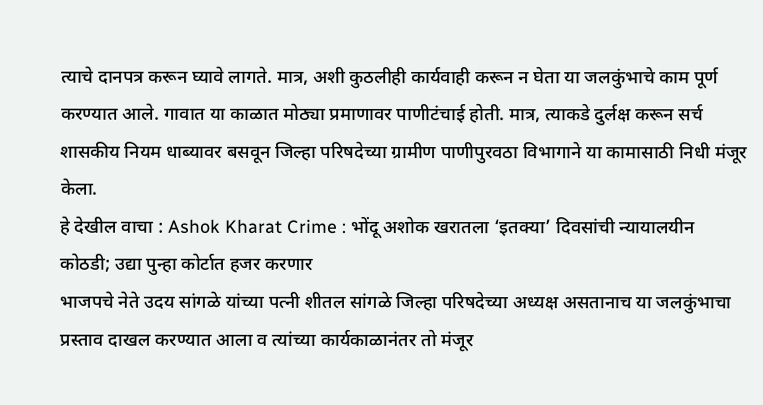त्याचे दानपत्र करून घ्यावे लागते. मात्र, अशी कुठलीही कार्यवाही करून न घेता या जलकुंभाचे काम पूर्ण करण्यात आले. गावात या काळात मोठ्या प्रमाणावर पाणीटंचाई होती. मात्र, त्याकडे दुर्लक्ष करून सर्च शासकीय नियम धाब्यावर बसवून जिल्हा परिषदेच्या ग्रामीण पाणीपुरवठा विभागाने या कामासाठी निधी मंजूर केला.
हे देखील वाचा : Ashok Kharat Crime : भोंदू अशोक खरातला ‘इतक्या’ दिवसांची न्यायालयीन कोठडी; उद्या पुन्हा कोर्टात हजर करणार
भाजपचे नेते उदय सांगळे यांच्या पत्नी शीतल सांगळे जिल्हा परिषदेच्या अध्यक्ष असतानाच या जलकुंभाचा प्रस्ताव दाखल करण्यात आला व त्यांच्या कार्यकाळानंतर तो मंजूर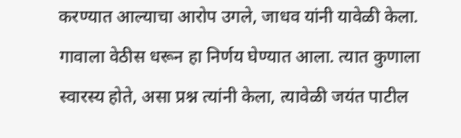करण्यात आल्याचा आरोप उगले, जाधव यांनी यावेळी केला. गावाला वेठीस धरून हा निर्णय घेण्यात आला. त्यात कुणाला स्वारस्य होते, असा प्रश्न त्यांनी केला, त्यावेळी जयंत पाटील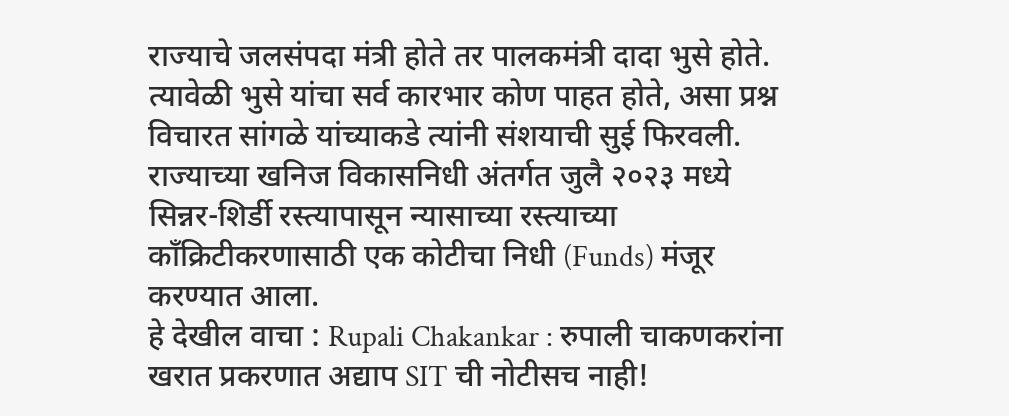राज्याचे जलसंपदा मंत्री होते तर पालकमंत्री दादा भुसे होते. त्यावेळी भुसे यांचा सर्व कारभार कोण पाहत होते, असा प्रश्न विचारत सांगळे यांच्याकडे त्यांनी संशयाची सुई फिरवली. राज्याच्या खनिज विकासनिधी अंतर्गत जुलै २०२३ मध्ये सिन्नर-शिर्डी रस्त्यापासून न्यासाच्या रस्त्याच्या काँक्रिटीकरणासाठी एक कोटीचा निधी (Funds) मंजूर करण्यात आला.
हे देखील वाचा : Rupali Chakankar : रुपाली चाकणकरांना खरात प्रकरणात अद्याप SIT ची नोटीसच नाही!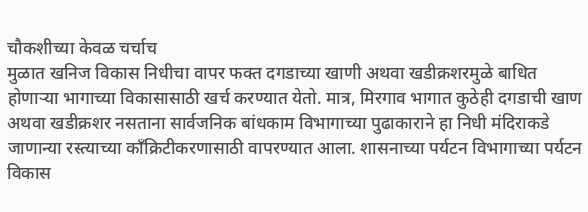चौकशीच्या केवळ चर्चाच
मुळात खनिज विकास निधीचा वापर फक्त दगडाच्या खाणी अथवा खडीक्रशरमुळे बाधित होणाऱ्या भागाच्या विकासासाठी खर्च करण्यात येतो. मात्र, मिरगाव भागात कुठेही दगडाची खाण अथवा खडीक्रशर नसताना सार्वजनिक बांधकाम विभागाच्या पुढाकाराने हा निधी मंदिराकडे जाणान्या रस्त्याच्या काँक्रिटीकरणासाठी वापरण्यात आला. शासनाच्या पर्यटन विभागाच्या पर्यटन विकास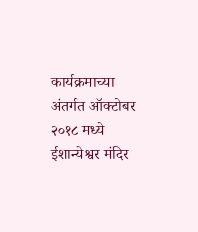कार्यक्रमाच्या अंतर्गत ऑक्टोबर २०१८ मध्ये ईशान्येश्वर मंदिर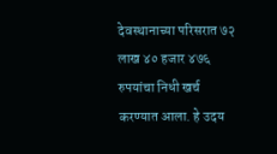देवस्थानाच्या परिसरात ७२ लाख ४० हजार ४७६ रुपयांचा निधी खर्च करण्यात आला. हे उदय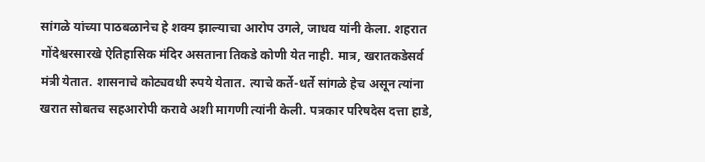सांगळे यांच्या पाठबळानेच हे शक्य झाल्याचा आरोप उगले, जाधव यांनी केला. शहरात गोंदेश्वरसारखे ऐतिहासिक मंदिर असताना तिकडे कोणी येत नाही. मात्र, खरातकडेसर्व मंत्री येतात. शासनाचे कोट्यवधी रुपये येतात. त्याचे कर्ते-धर्ते सांगळे हेच असून त्यांना खरात सोबतच सहआरोपी करावे अशी मागणी त्यांनी केली. पत्रकार परिषदेस दत्ता हाडे,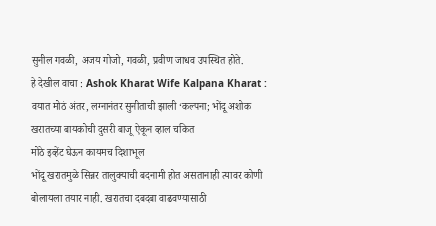सुनील गवळी, अजय गोजो, गवळी, प्रवीण जाधव उपस्थित होते.
हे देखील वाचा : Ashok Kharat Wife Kalpana Kharat : वयात मोठं अंतर, लग्नानंतर सुनीताची झाली ‘कल्पना; भोंदू अशोक खरातच्या बायकोची दुसरी बाजू ऐकून व्हाल चकित
मोठे इव्हेंट घेऊन कायमच दिशाभूल
भोंदू खरातमुळे सिन्नर तालुक्याची बदनामी होत असतानाही त्यावर कोणी बोलायला तयार नाही. खरातचा दबदबा वाढवण्यासाठी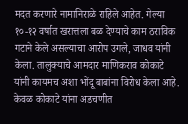मदत करणारे नामानिराळे राहिले आहेत. गेल्या १०-१२ वर्षात खरात्तला बळ देण्याचे काम ठराविक गटाने केले असल्याचा आरोप उगले, जाधव यांनी केला. तालुक्याचे आमदार माणिकराव कोकाटे यांनी कायमच अशा भोंदू बाबांना विरोध केला आहे. केवळ कोकाटे यांना अडचणीत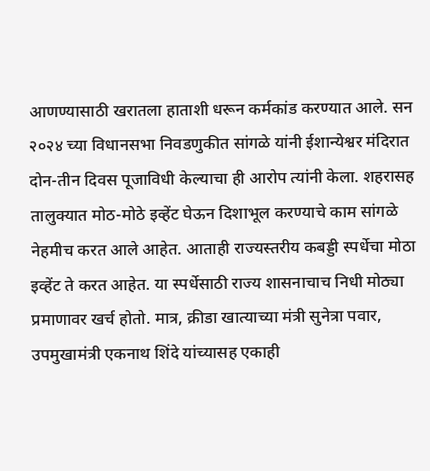आणण्यासाठी खरातला हाताशी धरून कर्मकांड करण्यात आले. सन २०२४ च्या विधानसभा निवडणुकीत सांगळे यांनी ईशान्येश्वर मंदिरात दोन-तीन दिवस पूजाविधी केल्याचा ही आरोप त्यांनी केला. शहरासह तालुक्यात मोठ-मोठे इव्हेंट घेऊन दिशाभूल करण्याचे काम सांगळे नेहमीच करत आले आहेत. आताही राज्यस्तरीय कबड्डी स्पर्धेचा मोठा इव्हेंट ते करत आहेत. या स्पर्धेसाठी राज्य शासनाचाच निधी मोठ्या प्रमाणावर खर्च होतो. मात्र, क्रीडा खात्याच्या मंत्री सुनेत्रा पवार, उपमुखामंत्री एकनाथ शिंदे यांच्यासह एकाही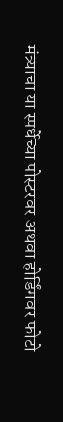मंत्र्याचा या स्पर्धेच्या पोस्टरवर अथवा होर्डिंगवर फोटो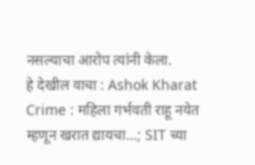नसल्याचा आरोप त्यांनी केला.
हे देखील वाचा : Ashok Kharat Crime : महिला गर्भवती राहू नयेत म्हणून खरात द्यायचा…; SIT च्या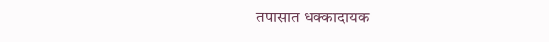तपासात धक्कादायक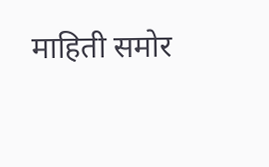माहिती समोर